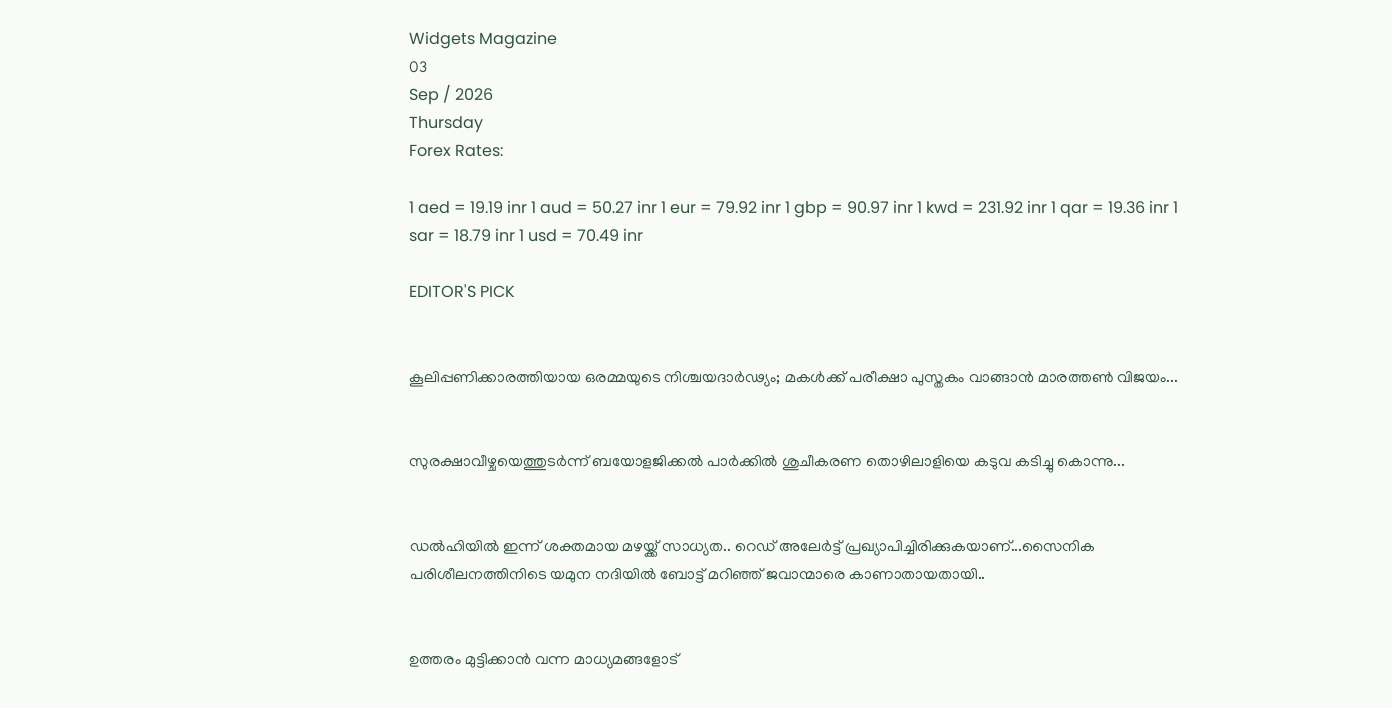Widgets Magazine
03
Sep / 2026
Thursday
Forex Rates:

1 aed = 19.19 inr 1 aud = 50.27 inr 1 eur = 79.92 inr 1 gbp = 90.97 inr 1 kwd = 231.92 inr 1 qar = 19.36 inr 1 sar = 18.79 inr 1 usd = 70.49 inr

EDITOR'S PICK


കൂലിപ്പണിക്കാരത്തിയായ ഒരമ്മയുടെ നിശ്ചയദാർഢ്യം; മകൾക്ക് പരീക്ഷാ പുസ്തകം വാങ്ങാൻ മാരത്തൺ വിജയം...


സുരക്ഷാവീഴ്ചയെത്തുടർന്ന് ബയോളജിക്കൽ പാർക്കിൽ ശുചീകരണ തൊഴിലാളിയെ കടുവ കടിച്ചു കൊന്നു...


ഡല്‍ഹിയില്‍ ഇന്ന് ശക്തമായ മഴയ്ക്ക് സാധ്യത.. റെഡ് അലേര്‍ട്ട് പ്രഖ്യാപിച്ചിരിക്കുകയാണ്...സൈനിക പരിശീലനത്തിനിടെ യമുന നദിയില്‍ ബോട്ട് മറിഞ്ഞ് ജവാന്മാരെ കാണാതായതായി..


ഉത്തരം മുട്ടിക്കാൻ വന്ന മാധ്യമങ്ങളോട്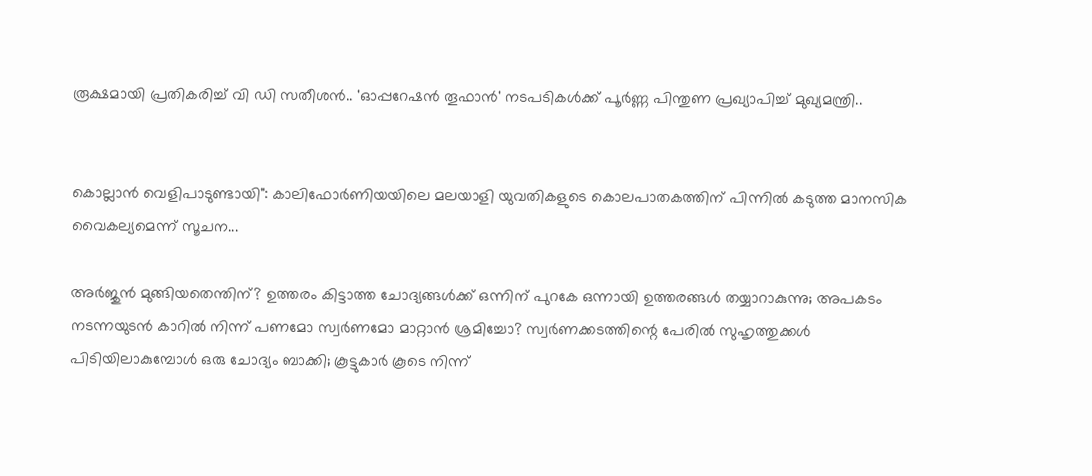രൂക്ഷമായി പ്രതികരിച്ച് വി ഡി സതീശൻ.. 'ഓപ്പറേഷന്‍ തൂഫാന്‍' നടപടികള്‍ക്ക് പൂര്‍ണ്ണ പിന്തുണ പ്രഖ്യാപിച്ച് മുഖ്യമന്ത്രി..


കൊല്ലാൻ വെളിപാടുണ്ടായി": കാലിഫോർണിയയിലെ മലയാളി യുവതികളുടെ കൊലപാതകത്തിന് പിന്നിൽ കടുത്ത മാനസിക വൈകല്യമെന്ന് സൂചന...

അര്‍ജുന്‍ മുങ്ങിയതെന്തിന്? ഉത്തരം കിട്ടാത്ത ചോദ്യങ്ങള്‍ക്ക് ഒന്നിന് പുറകേ ഒന്നായി ഉത്തരങ്ങള്‍ തയ്യാറാകുന്നു; അപകടം നടന്നയുടന്‍ കാറില്‍ നിന്ന് പണമോ സ്വര്‍ണമോ മാറ്റാന്‍ ശ്രമിച്ചോ? സ്വര്‍ണക്കടത്തിന്റെ പേരില്‍ സുഹൃത്തുക്കള്‍ പിടിയിലാകുമ്പോള്‍ ഒരു ചോദ്യം ബാക്കി; കൂട്ടുകാര്‍ കൂടെ നിന്ന്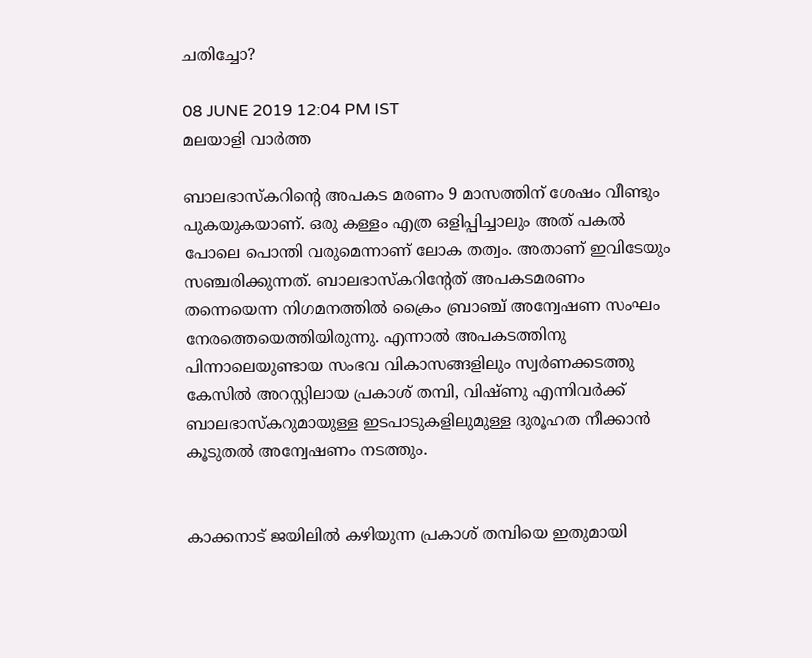ചതിച്ചോ?

08 JUNE 2019 12:04 PM IST
മലയാളി വാര്‍ത്ത

ബാലഭാസ്‌കറിന്റെ അപകട മരണം 9 മാസത്തിന് ശേഷം വീണ്ടും പുകയുകയാണ്. ഒരു കള്ളം എത്ര ഒളിപ്പിച്ചാലും അത് പകല്‍ പോലെ പൊന്തി വരുമെന്നാണ് ലോക തത്വം. അതാണ് ഇവിടേയും സഞ്ചരിക്കുന്നത്. ബാലഭാസ്‌കറിന്റേത് അപകടമരണം തന്നെയെന്ന നിഗമനത്തില്‍ ക്രൈം ബ്രാഞ്ച് അന്വേഷണ സംഘം നേരത്തെയെത്തിയിരുന്നു. എന്നാല്‍ അപകടത്തിനു പിന്നാലെയുണ്ടായ സംഭവ വികാസങ്ങളിലും സ്വര്‍ണക്കടത്തു കേസില്‍ അറസ്റ്റിലായ പ്രകാശ് തമ്പി, വിഷ്ണു എന്നിവര്‍ക്ക് ബാലഭാസ്‌കറുമായുള്ള ഇടപാടുകളിലുമുള്ള ദുരൂഹത നീക്കാന്‍ കൂടുതല്‍ അന്വേഷണം നടത്തും.


കാക്കനാട് ജയിലില്‍ കഴിയുന്ന പ്രകാശ് തമ്പിയെ ഇതുമായി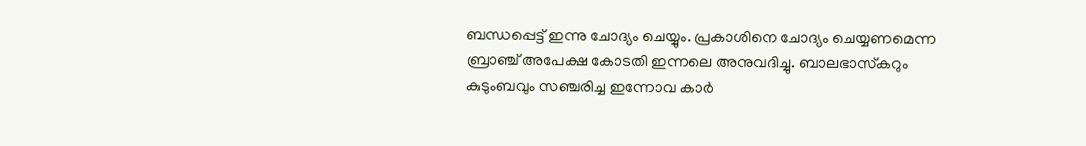ബന്ധപ്പെട്ട് ഇന്നു ചോദ്യം ചെയ്യും. പ്രകാശിനെ ചോദ്യം ചെയ്യണമെന്ന ബ്രാഞ്ച് അപേക്ഷ കോടതി ഇന്നലെ അനുവദിച്ചു. ബാലഭാസ്‌കറും കുടുംബവും സഞ്ചരിച്ച ഇന്നോവ കാര്‍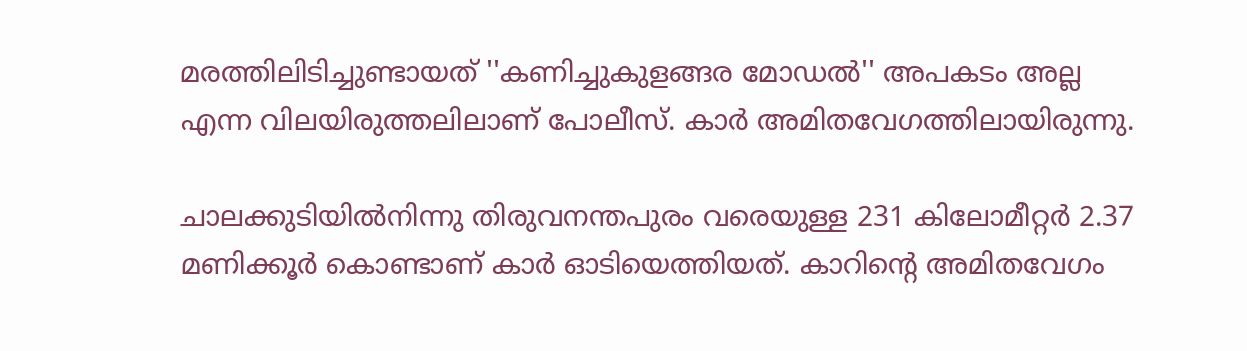മരത്തിലിടിച്ചുണ്ടായത് ''കണിച്ചുകുളങ്ങര മോഡല്‍'' അപകടം അല്ല എന്ന വിലയിരുത്തലിലാണ് പോലീസ്. കാര്‍ അമിതവേഗത്തിലായിരുന്നു.

ചാലക്കുടിയില്‍നിന്നു തിരുവനന്തപുരം വരെയുള്ള 231 കിലോമീറ്റര്‍ 2.37 മണിക്കൂര്‍ കൊണ്ടാണ് കാര്‍ ഓടിയെത്തിയത്. കാറിന്റെ അമിതവേഗം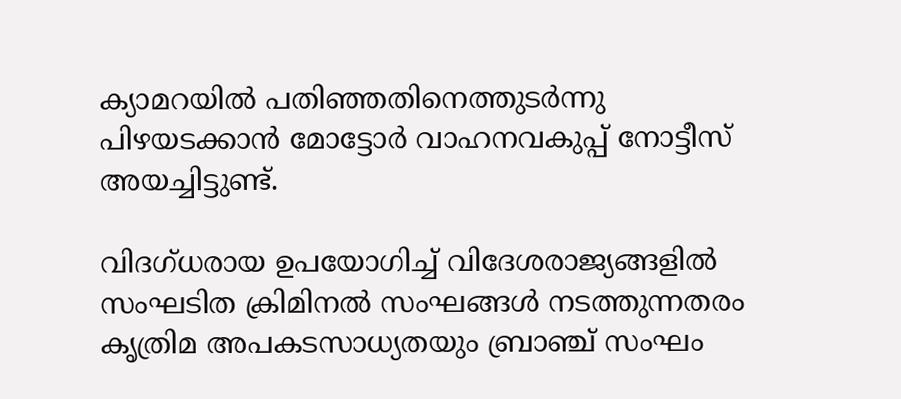ക്യാമറയില്‍ പതിഞ്ഞതിനെത്തുടര്‍ന്നു പിഴയടക്കാന്‍ മോട്ടോര്‍ വാഹനവകുപ്പ് നോട്ടീസ് അയച്ചിട്ടുണ്ട്.

വിദഗ്ധരായ ഉപയോഗിച്ച് വിദേശരാജ്യങ്ങളില്‍ സംഘടിത ക്രിമിനല്‍ സംഘങ്ങള്‍ നടത്തുന്നതരം കൃത്രിമ അപകടസാധ്യതയും ബ്രാഞ്ച് സംഘം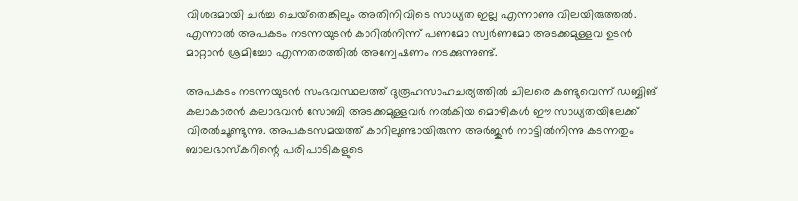വിശദമായി ചര്‍ച്ച ചെയ്‌തെങ്കിലും അതിനിവിടെ സാധ്യത ഇല്ല എന്നാണു വിലയിരുത്തല്‍. എന്നാല്‍ അപകടം നടന്നയുടന്‍ കാറില്‍നിന്ന് പണമോ സ്വര്‍ണമോ അടക്കമുള്ളവ ഉടന്‍ മാറ്റാന്‍ ശ്രമിച്ചോ എന്നതരത്തില്‍ അന്വേഷണം നടക്കുന്നുണ്ട്.

അപകടം നടന്നയുടന്‍ സംഭവസ്ഥലത്ത് ദുരൂഹസാഹചര്യത്തില്‍ ചിലരെ കണ്ടുവെന്ന് ഡബ്ബിങ് കലാകാരന്‍ കലാഭവന്‍ സോബി അടക്കമുള്ളവര്‍ നല്‍കിയ മൊഴികള്‍ ഈ സാധ്യതയിലേക്ക് വിരല്‍ചൂണ്ടുന്നു. അപകടസമയത്ത് കാറിലുണ്ടായിരുന്ന അര്‍ജുന്‍ നാട്ടില്‍നിന്നു കടന്നതും ബാലഭാസ്‌കറിന്റെ പരിപാടികളുടെ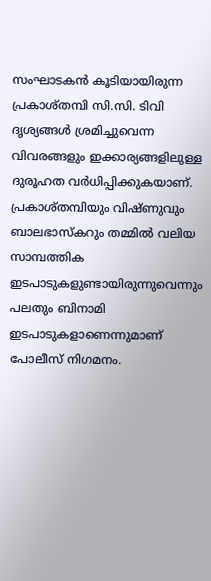സംഘാടകന്‍ കൂടിയായിരുന്ന പ്രകാശ്തമ്പി സി.സി. ടിവി ദൃശ്യങ്ങള്‍ ശ്രമിച്ചുവെന്ന വിവരങ്ങളും ഇക്കാര്യങ്ങളിലുള്ള ദുരൂഹത വര്‍ധിപ്പിക്കുകയാണ്. പ്രകാശ്തമ്പിയും വിഷ്ണുവും ബാലഭാസ്‌കറും തമ്മില്‍ വലിയ സാമ്പത്തിക ഇടപാടുകളുണ്ടായിരുന്നുവെന്നും പലതും ബിനാമി ഇടപാടുകളാണെന്നുമാണ് പോലീസ് നിഗമനം.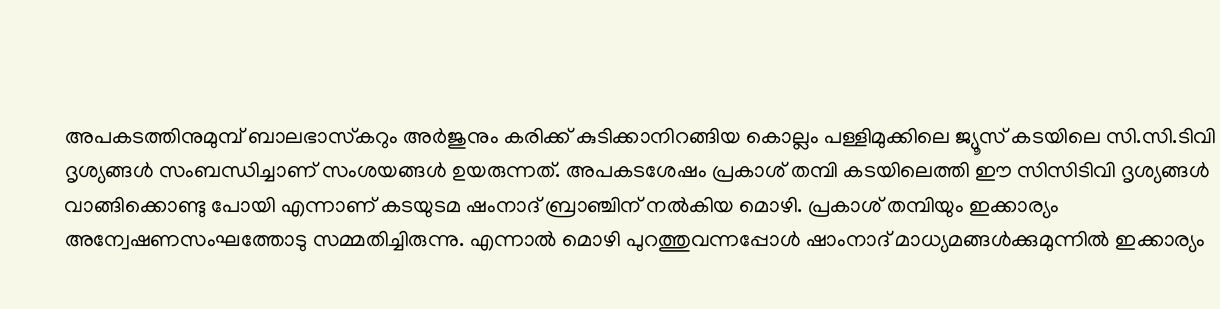അപകടത്തിനുമുമ്പ് ബാലഭാസ്‌കറും അര്‍ജുനും കരിക്ക് കുടിക്കാനിറങ്ങിയ കൊല്ലം പള്ളിമുക്കിലെ ജ്യൂസ് കടയിലെ സി.സി.ടിവി ദൃശ്യങ്ങള്‍ സംബന്ധിച്ചാണ് സംശയങ്ങള്‍ ഉയരുന്നത്. അപകടശേഷം പ്രകാശ് തമ്പി കടയിലെത്തി ഈ സിസിടിവി ദൃശ്യങ്ങള്‍ വാങ്ങിക്കൊണ്ടു പോയി എന്നാണ് കടയുടമ ഷംനാദ് ബ്രാഞ്ചിന് നല്‍കിയ മൊഴി. പ്രകാശ് തമ്പിയും ഇക്കാര്യം അന്വേഷണസംഘത്തോടു സമ്മതിച്ചിരുന്നു. എന്നാല്‍ മൊഴി പുറത്തുവന്നപ്പോള്‍ ഷാംനാദ് മാധ്യമങ്ങള്‍ക്കുമുന്നില്‍ ഇക്കാര്യം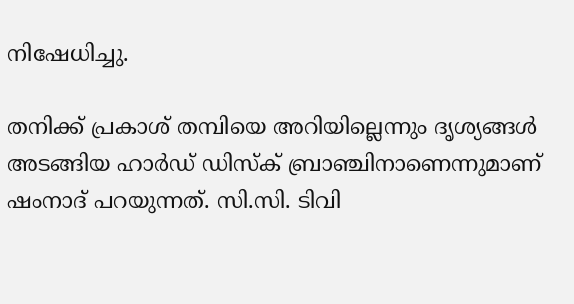നിഷേധിച്ചു.

തനിക്ക് പ്രകാശ് തമ്പിയെ അറിയില്ലെന്നും ദൃശ്യങ്ങള്‍ അടങ്ങിയ ഹാര്‍ഡ് ഡിസ്‌ക്‌ ബ്രാഞ്ചിനാണെന്നുമാണ് ഷംനാദ് പറയുന്നത്. സി.സി. ടിവി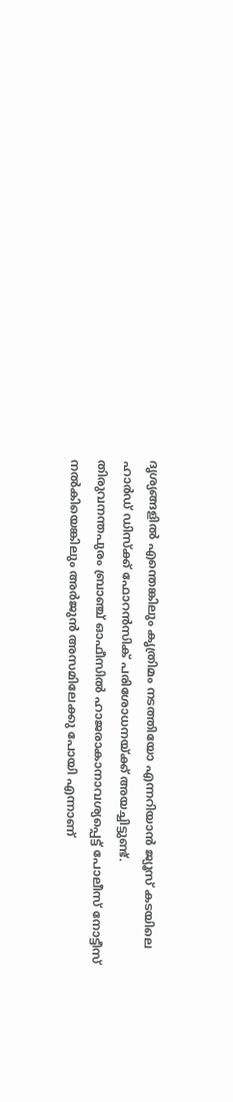ദൃശ്യങ്ങളില്‍ എന്തെങ്കിലും കൃത്രിമം നടത്തിയോ എന്നറിയാന്‍ ജ്യൂസ് കടയിലെ ഹാര്‍ഡ് ഡിസ്‌ക്ക് ഫോറന്‍സിക് പരിശോധനയ്ക്ക് അയച്ചിട്ടുണ്ട്. തിരുവനന്തപുരം ബ്രാഞ്ച് ഓഫീസില്‍ ഹാജരാകാനാവശ്യപ്പെട്ട് പോലീസ് നോട്ടീസ് നല്‍കിയെങ്കിലും അര്‍ജുന്‍ അസമിലേക്കു പോയി എന്നാണ്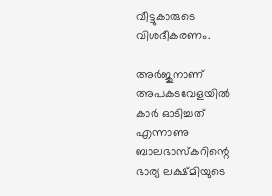വീട്ടുകാരുടെ വിശദീകരണം.

അര്‍ജുനാണ് അപകടവേളയില്‍ കാര്‍ ഓടിച്ചത് എന്നാണു ബാലഭാസ്‌കറിന്റെ ഭാര്യ ലക്ഷ്മിയുടെ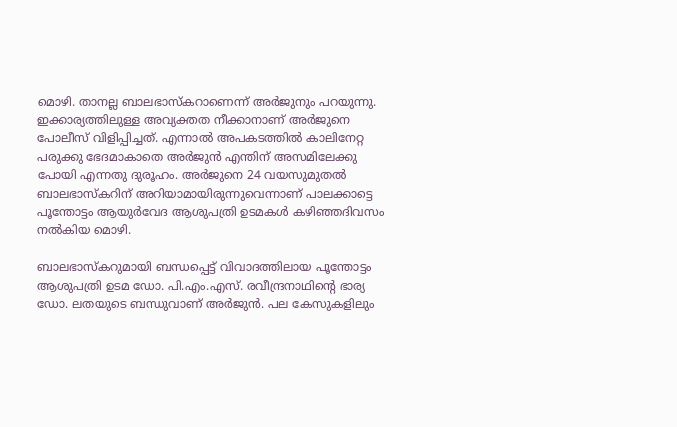മൊഴി. താനല്ല ബാലഭാസ്‌കറാണെന്ന് അര്‍ജുനും പറയുന്നു. ഇക്കാര്യത്തിലുള്ള അവ്യക്തത നീക്കാനാണ് അര്‍ജുനെ പോലീസ് വിളിപ്പിച്ചത്. എന്നാല്‍ അപകടത്തില്‍ കാലിനേറ്റ പരുക്കു ഭേദമാകാതെ അര്‍ജുന്‍ എന്തിന് അസമിലേക്കു പോയി എന്നതു ദുരൂഹം. അര്‍ജുനെ 24 വയസുമുതല്‍ ബാലഭാസ്‌കറിന് അറിയാമായിരുന്നുവെന്നാണ് പാലക്കാട്ടെ പൂന്തോട്ടം ആയുര്‍വേദ ആശുപത്രി ഉടമകള്‍ കഴിഞ്ഞദിവസം നല്‍കിയ മൊഴി.

ബാലഭാസ്‌കറുമായി ബന്ധപ്പെട്ട് വിവാദത്തിലായ പൂന്തോട്ടം ആശുപത്രി ഉടമ ഡോ. പി.എം.എസ്. രവീന്ദ്രനാഥിന്റെ ഭാര്യ ഡോ. ലതയുടെ ബന്ധുവാണ് അര്‍ജുന്‍. പല കേസുകളിലും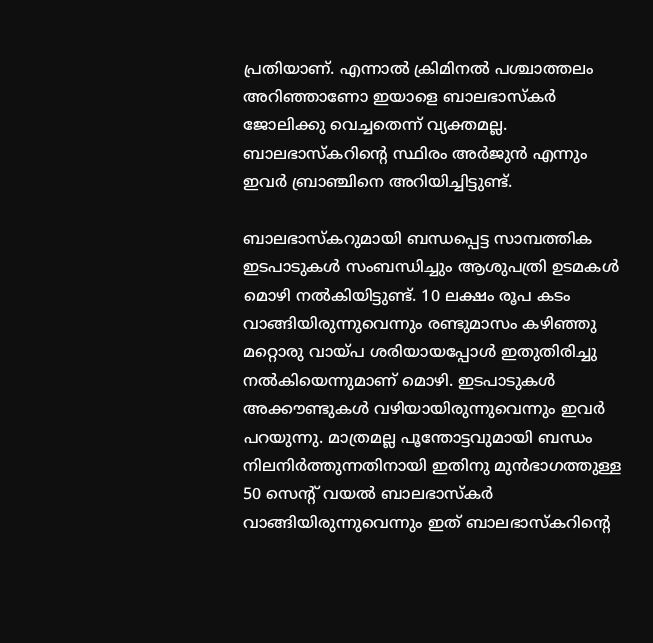പ്രതിയാണ്. എന്നാല്‍ ക്രിമിനല്‍ പശ്ചാത്തലം അറിഞ്ഞാണോ ഇയാളെ ബാലഭാസ്‌കര്‍ ജോലിക്കു വെച്ചതെന്ന് വ്യക്തമല്ല. ബാലഭാസ്‌കറിന്റെ സ്ഥിരം അര്‍ജുന്‍ എന്നും ഇവര്‍ ബ്രാഞ്ചിനെ അറിയിച്ചിട്ടുണ്ട്.

ബാലഭാസ്‌കറുമായി ബന്ധപ്പെട്ട സാമ്പത്തിക ഇടപാടുകള്‍ സംബന്ധിച്ചും ആശുപത്രി ഉടമകള്‍ മൊഴി നല്‍കിയിട്ടുണ്ട്. 10 ലക്ഷം രൂപ കടം വാങ്ങിയിരുന്നുവെന്നും രണ്ടുമാസം കഴിഞ്ഞു മറ്റൊരു വായ്പ ശരിയായപ്പോള്‍ ഇതുതിരിച്ചു നല്‍കിയെന്നുമാണ് മൊഴി. ഇടപാടുകള്‍ അക്കൗണ്ടുകള്‍ വഴിയായിരുന്നുവെന്നും ഇവര്‍ പറയുന്നു. മാത്രമല്ല പൂന്തോട്ടവുമായി ബന്ധം നിലനിര്‍ത്തുന്നതിനായി ഇതിനു മുന്‍ഭാഗത്തുള്ള 50 സെന്റ് വയല്‍ ബാലഭാസ്‌കര്‍ വാങ്ങിയിരുന്നുവെന്നും ഇത് ബാലഭാസ്‌കറിന്റെ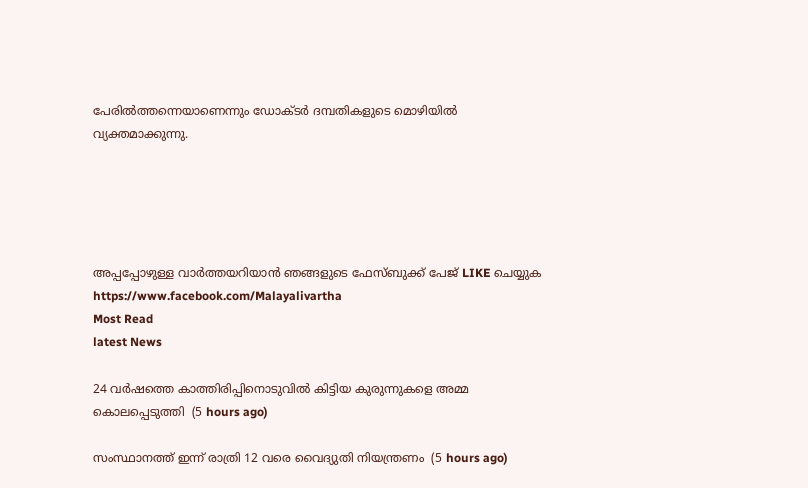പേരില്‍ത്തന്നെയാണെന്നും ഡോക്ടര്‍ ദമ്പതികളുടെ മൊഴിയില്‍ വ്യക്തമാക്കുന്നു.





അപ്പപ്പോഴുള്ള വാര്‍ത്തയറിയാന്‍ ഞങ്ങളുടെ ഫേസ്‌ബുക്ക്‌ പേജ് LIKE ചെയ്യുക
https://www.facebook.com/Malayalivartha
Most Read
latest News

24 വര്‍ഷത്തെ കാത്തിരിപ്പിനൊടുവില്‍ കിട്ടിയ കുരുന്നുകളെ അമ്മ കൊലപ്പെടുത്തി  (5 hours ago)

സംസ്ഥാനത്ത് ഇന്ന് രാത്രി 12 വരെ വൈദ്യുതി നിയന്ത്രണം  (5 hours ago)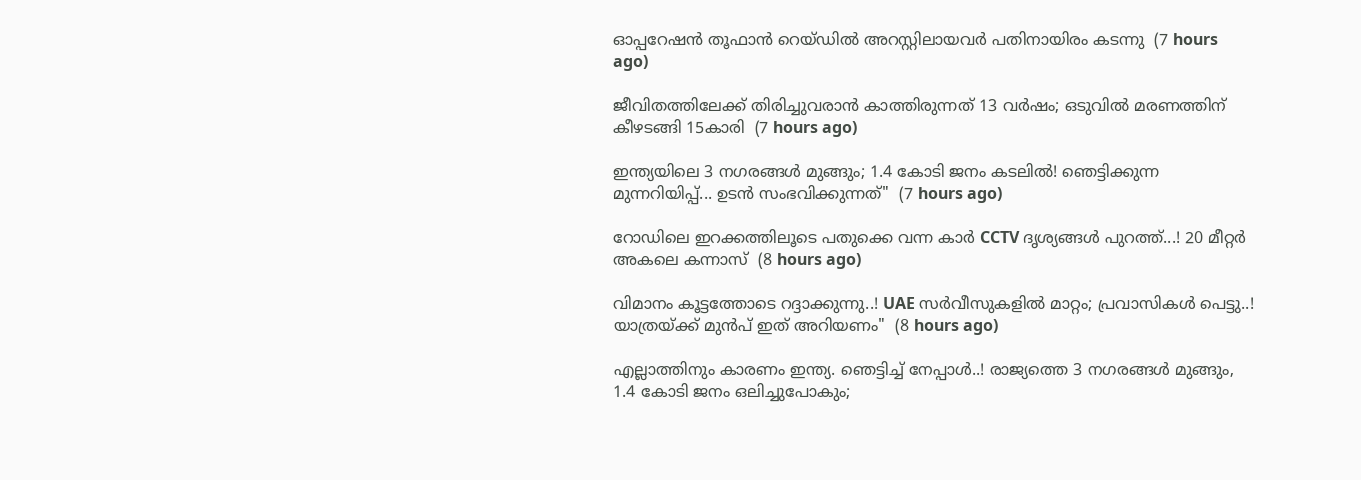ഓപ്പറേഷന്‍ തൂഫാന്‍ റെയ്ഡില്‍ അറസ്റ്റിലായവര്‍ പതിനായിരം കടന്നു  (7 hours ago)

ജീവിതത്തിലേക്ക് തിരിച്ചുവരാന്‍ കാത്തിരുന്നത് 13 വര്‍ഷം; ഒടുവില്‍ മരണത്തിന് കീഴടങ്ങി 15കാരി  (7 hours ago)

ഇന്ത്യയിലെ 3 നഗരങ്ങൾ മുങ്ങും; 1.4 കോടി ജനം കടലിൽ! ഞെട്ടിക്കുന്ന മുന്നറിയിപ്പ്... ഉടൻ സംഭവിക്കുന്നത്"  (7 hours ago)

റോഡിലെ ഇറക്കത്തിലൂടെ പതുക്കെ വന്ന കാർ CCTV ദൃശ്യങ്ങൾ പുറത്ത്...! 20 മീറ്റര്‍ അകലെ കന്നാസ്  (8 hours ago)

വിമാനം കൂട്ടത്തോടെ റദ്ദാക്കുന്നു..! UAE സർവീസുകളിൽ മാറ്റം; പ്രവാസികൾ പെട്ടു..! യാത്രയ്ക്ക് മുൻപ് ഇത് അറിയണം"  (8 hours ago)

എല്ലാത്തിനും കാരണം ഇന്ത്യ. ഞെട്ടിച്ച് നേപ്പാൾ..! രാജ്യത്തെ 3 നഗരങ്ങൾ മുങ്ങും, 1.4 കോടി ജനം ഒലിച്ചുപോകും;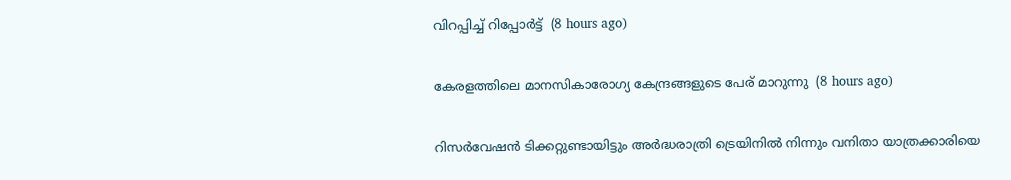വിറപ്പിച്ച് റിപ്പോർട്ട്  (8 hours ago)

കേരളത്തിലെ മാനസികാരോഗ്യ കേന്ദ്രങ്ങളുടെ പേര് മാറുന്നു  (8 hours ago)

റിസര്‍വേഷന്‍ ടിക്കറ്റുണ്ടായിട്ടും അര്‍ദ്ധരാത്രി ട്രെയിനില്‍ നിന്നും വനിതാ യാത്രക്കാരിയെ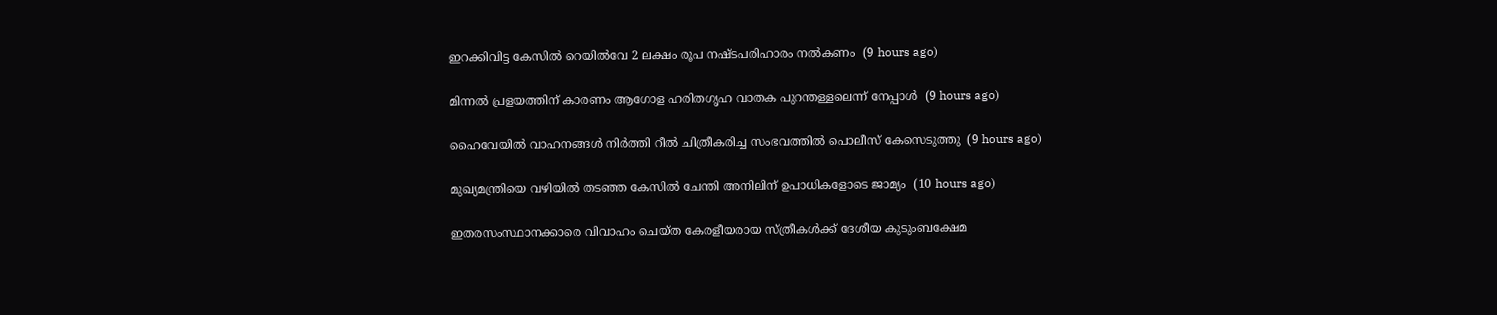ഇറക്കിവിട്ട കേസില്‍ റെയില്‍വേ 2 ലക്ഷം രൂപ നഷ്ടപരിഹാരം നല്‍കണം  (9 hours ago)

മിന്നല്‍ പ്രളയത്തിന് കാരണം ആഗോള ഹരിതഗൃഹ വാതക പുറന്തള്ളലെന്ന് നേപ്പാള്‍  (9 hours ago)

ഹൈവേയില്‍ വാഹനങ്ങള്‍ നിര്‍ത്തി റീല്‍ ചിത്രീകരിച്ച സംഭവത്തില്‍ പൊലീസ് കേസെടുത്തു  (9 hours ago)

മുഖ്യമന്ത്രിയെ വഴിയില്‍ തടഞ്ഞ കേസില്‍ ചേന്തി അനിലിന് ഉപാധികളോടെ ജാമ്യം  (10 hours ago)

ഇതരസംസ്ഥാനക്കാരെ വിവാഹം ചെയ്ത കേരളീയരായ സ്ത്രീകള്‍ക്ക് ദേശീയ കുടുംബക്ഷേമ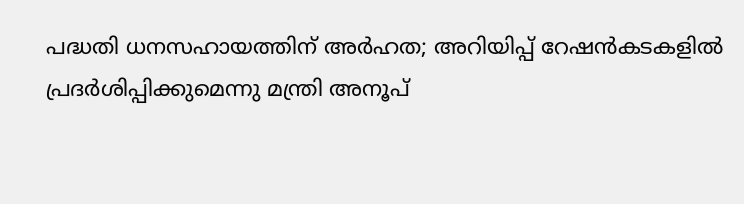പദ്ധതി ധനസഹായത്തിന് അര്‍ഹത; അറിയിപ്പ് റേഷന്‍കടകളില്‍ പ്രദര്‍ശിപ്പിക്കുമെന്നു മന്ത്രി അനൂപ്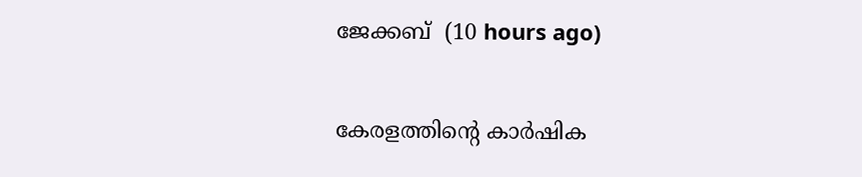ജേക്കബ്  (10 hours ago)

കേരളത്തിന്റെ കാർഷിക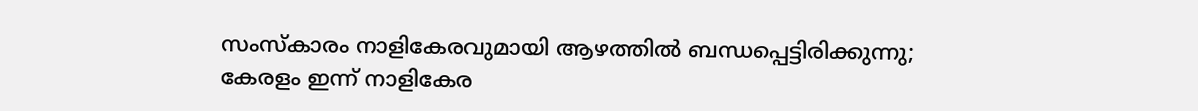സംസ്കാരം നാളികേരവുമായി ആഴത്തിൽ ബന്ധപ്പെട്ടിരിക്കുന്നു; കേരളം ഇന്ന് നാളികേര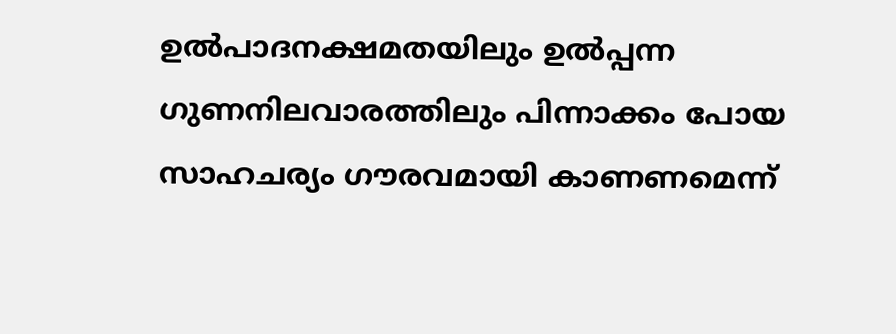ഉൽപാദനക്ഷമതയിലും ഉൽപ്പന്ന ഗുണനിലവാരത്തിലും പിന്നാക്കം പോയ സാഹചര്യം ഗൗരവമായി കാണണമെന്ന്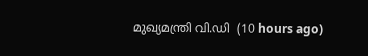മുഖ്യമന്ത്രി വി.ഡി  (10 hours ago)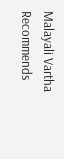Malayali Vartha Recommends